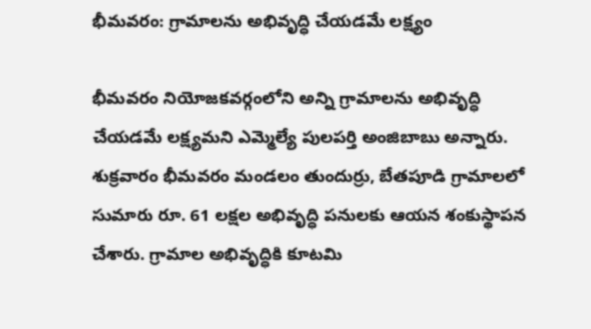భీమవరం: గ్రామాలను అభివృద్ధి చేయడమే లక్ష్యం

భీమవరం నియోజకవర్గంలోని అన్ని గ్రామాలను అభివృద్ధి చేయడమే లక్ష్యమని ఎమ్మెల్యే పులపర్తి అంజిబాబు అన్నారు. శుక్రవారం భీమవరం మండలం తుందుర్రు, బేతపూడి గ్రామాలలో సుమారు రూ. 61 లక్షల అభివృద్ధి పనులకు ఆయన శంకుస్థాపన చేశారు. గ్రామాల అభివృద్ధికి కూటమి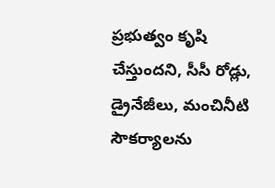ప్రభుత్వం కృషి చేస్తుందని, సీసీ రోడ్లు, డ్రైనేజీలు, మంచినీటి సౌకర్యాలను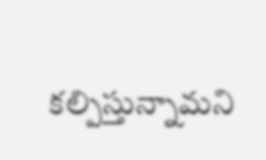కల్పిస్తున్నామని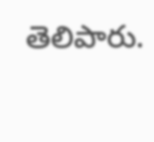తెలిపారు.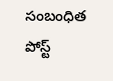సంబంధిత పోస్ట్